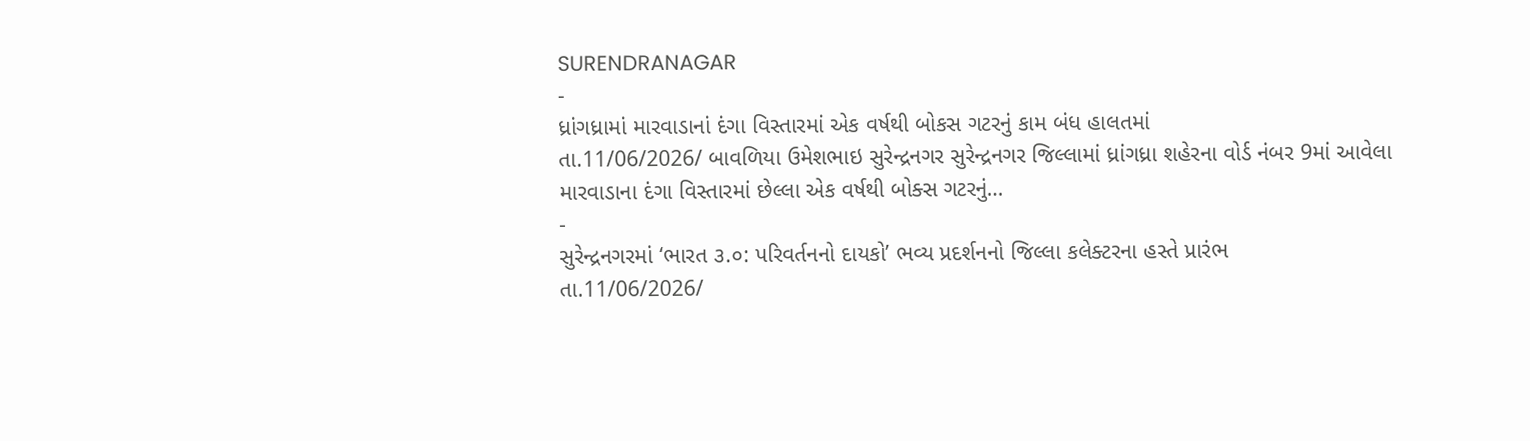SURENDRANAGAR
-
ધ્રાંગધ્રામાં મારવાડાનાં દંગા વિસ્તારમાં એક વર્ષથી બોકસ ગટરનું કામ બંધ હાલતમાં
તા.11/06/2026/ બાવળિયા ઉમેશભાઇ સુરેન્દ્રનગર સુરેન્દ્રનગર જિલ્લામાં ધ્રાંગધ્રા શહેરના વોર્ડ નંબર 9માં આવેલા મારવાડાના દંગા વિસ્તારમાં છેલ્લા એક વર્ષથી બોક્સ ગટરનું…
-
સુરેન્દ્રનગરમાં ‘ભારત ૩.૦: પરિવર્તનનો દાયકો’ ભવ્ય પ્રદર્શનનો જિલ્લા કલેક્ટરના હસ્તે પ્રારંભ
તા.11/06/2026/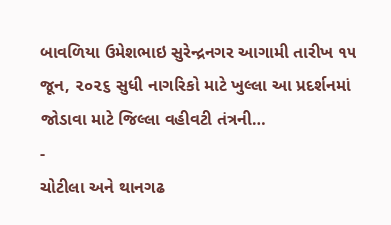બાવળિયા ઉમેશભાઇ સુરેન્દ્રનગર આગામી તારીખ ૧૫ જૂન, ૨૦૨૬ સુધી નાગરિકો માટે ખુલ્લા આ પ્રદર્શનમાં જોડાવા માટે જિલ્લા વહીવટી તંત્રની…
-
ચોટીલા અને થાનગઢ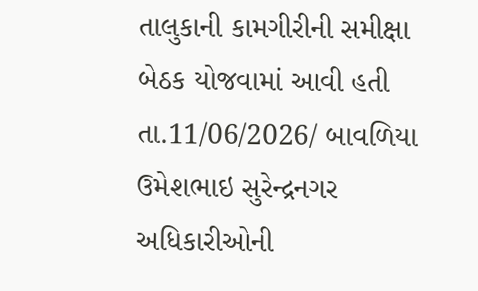તાલુકાની કામગીરીની સમીક્ષા બેઠક યોજવામાં આવી હતી
તા.11/06/2026/ બાવળિયા ઉમેશભાઇ સુરેન્દ્રનગર અધિકારીઓની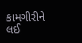કામગીરીને લઈ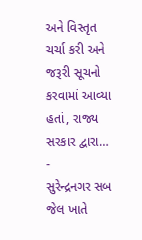અને વિસ્તૃત ચર્ચા કરી અને જરૂરી સૂચનો કરવામાં આવ્યા હતાં, રાજ્ય સરકાર દ્વારા…
-
સુરેન્દ્રનગર સબ જેલ ખાતે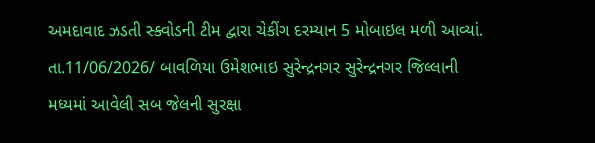અમદાવાદ ઝડતી સ્ક્વોડની ટીમ દ્વારા ચેકીંગ દરમ્યાન 5 મોબાઇલ મળી આવ્યાં.
તા.11/06/2026/ બાવળિયા ઉમેશભાઇ સુરેન્દ્રનગર સુરેન્દ્રનગર જિલ્લાની મધ્યમાં આવેલી સબ જેલની સુરક્ષા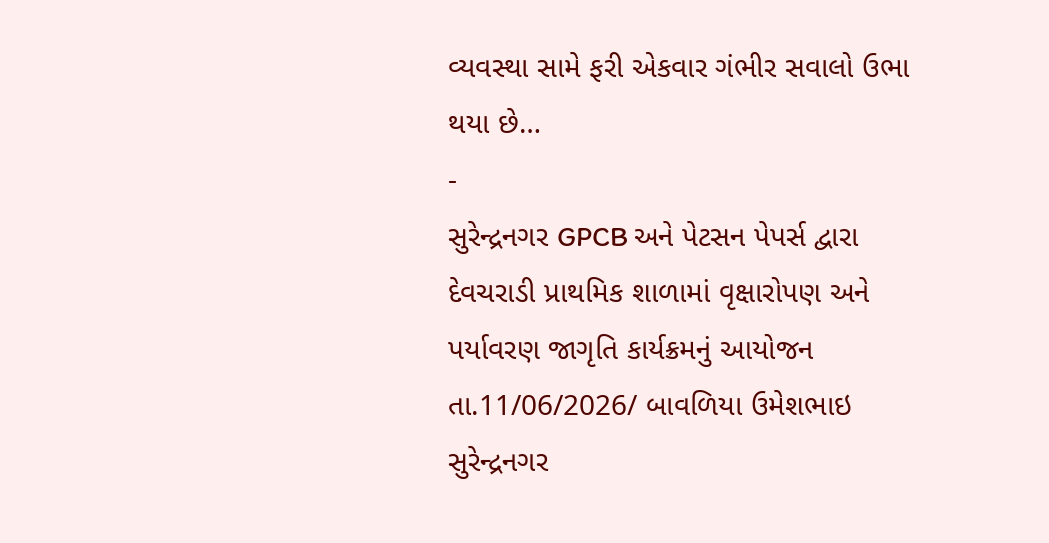વ્યવસ્થા સામે ફરી એકવાર ગંભીર સવાલો ઉભા થયા છે…
-
સુરેન્દ્રનગર GPCB અને પેટસન પેપર્સ દ્વારા દેવચરાડી પ્રાથમિક શાળામાં વૃક્ષારોપણ અને પર્યાવરણ જાગૃતિ કાર્યક્રમનું આયોજન
તા.11/06/2026/ બાવળિયા ઉમેશભાઇ સુરેન્દ્રનગર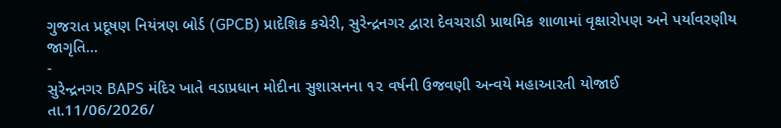ગુજરાત પ્રદૂષણ નિયંત્રણ બોર્ડ (GPCB) પ્રાદેશિક કચેરી, સુરેન્દ્રનગર દ્વારા દેવચરાડી પ્રાથમિક શાળામાં વૃક્ષારોપણ અને પર્યાવરણીય જાગૃતિ…
-
સુરેન્દ્રનગર BAPS મંદિર ખાતે વડાપ્રધાન મોદીના સુશાસનના ૧૨ વર્ષની ઉજવણી અન્વયે મહાઆરતી યોજાઈ
તા.11/06/2026/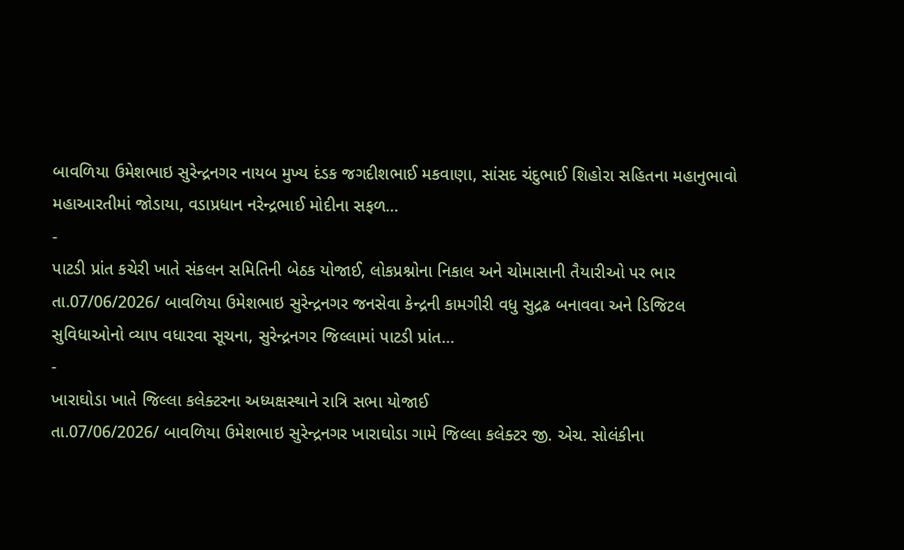બાવળિયા ઉમેશભાઇ સુરેન્દ્રનગર નાયબ મુખ્ય દંડક જગદીશભાઈ મકવાણા, સાંસદ ચંદુભાઈ શિહોરા સહિતના મહાનુભાવો મહાઆરતીમાં જોડાયા, વડાપ્રધાન નરેન્દ્રભાઈ મોદીના સફળ…
-
પાટડી પ્રાંત કચેરી ખાતે સંકલન સમિતિની બેઠક યોજાઈ, લોકપ્રશ્નોના નિકાલ અને ચોમાસાની તૈયારીઓ પર ભાર
તા.07/06/2026/ બાવળિયા ઉમેશભાઇ સુરેન્દ્રનગર જનસેવા કેન્દ્રની કામગીરી વધુ સુદ્રઢ બનાવવા અને ડિજિટલ સુવિધાઓનો વ્યાપ વધારવા સૂચના, સુરેન્દ્રનગર જિલ્લામાં પાટડી પ્રાંત…
-
ખારાઘોડા ખાતે જિલ્લા કલેક્ટરના અધ્યક્ષસ્થાને રાત્રિ સભા યોજાઈ
તા.07/06/2026/ બાવળિયા ઉમેશભાઇ સુરેન્દ્રનગર ખારાઘોડા ગામે જિલ્લા કલેક્ટર જી. એચ. સોલંકીના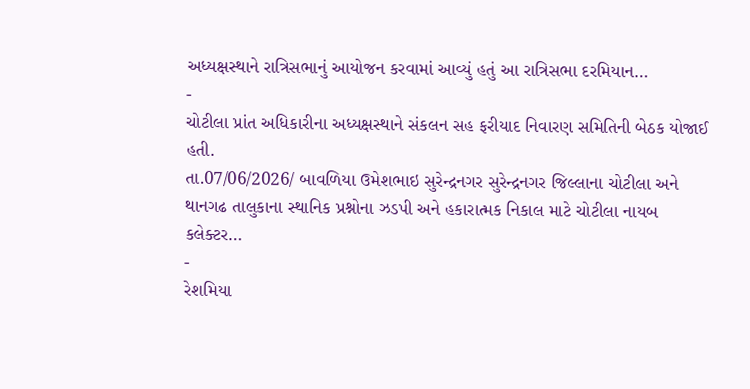અધ્યક્ષસ્થાને રાત્રિસભાનું આયોજન કરવામાં આવ્યું હતું આ રાત્રિસભા દરમિયાન…
-
ચોટીલા પ્રાંત અધિકારીના અધ્યક્ષસ્થાને સંકલન સહ ફરીયાદ નિવારણ સમિતિની બેઠક યોજાઈ હતી.
તા.07/06/2026/ બાવળિયા ઉમેશભાઇ સુરેન્દ્રનગર સુરેન્દ્રનગર જિલ્લાના ચોટીલા અને થાનગઢ તાલુકાના સ્થાનિક પ્રશ્નોના ઝડપી અને હકારાત્મક નિકાલ માટે ચોટીલા નાયબ કલેક્ટર…
-
રેશમિયા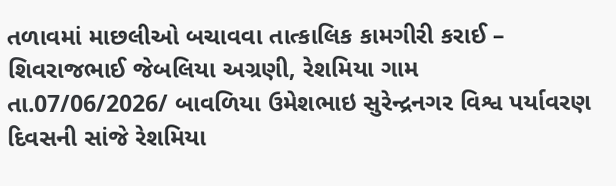તળાવમાં માછલીઓ બચાવવા તાત્કાલિક કામગીરી કરાઈ – શિવરાજભાઈ જેબલિયા અગ્રણી, રેશમિયા ગામ
તા.07/06/2026/ બાવળિયા ઉમેશભાઇ સુરેન્દ્રનગર વિશ્વ પર્યાવરણ દિવસની સાંજે રેશમિયા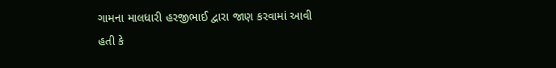ગામના માલધારી હરજીભાઈ દ્વારા જાણ કરવામાં આવી હતી કે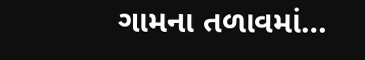ગામના તળાવમાં…